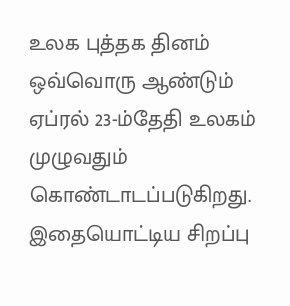உலக புத்தக தினம் ஒவ்வொரு ஆண்டும் ஏப்ரல் 23-ம்தேதி உலகம் முழுவதும் கொண்டாடப்படுகிறது. இதையொட்டிய சிறப்பு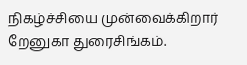நிகழ்ச்சியை முன்வைக்கிறார் றேனுகா துரைசிங்கம்.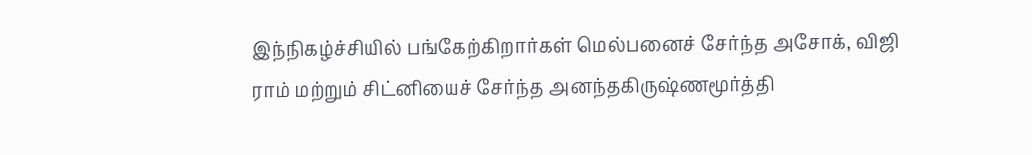இந்நிகழ்ச்சியில் பங்கேற்கிறார்கள் மெல்பனைச் சேர்ந்த அசோக், விஜி ராம் மற்றும் சிட்னியைச் சேர்ந்த அனந்தகிருஷ்ணமூர்த்தி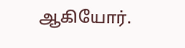ஆகியோர்.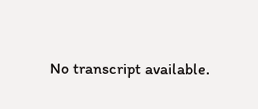No transcript available.